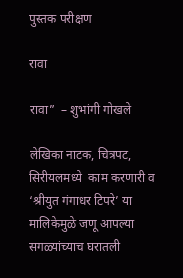पुस्तक परीक्षण

रावा

रावा”  – शुभांगी गोखले

लेखिका नाटक, चित्रपट, सिरीयलमध्ये  काम करणारी व ‘श्रीयुत गंगाधर टिपरे’ या मालिकेमुळे जणू आपल्या सगळ्यांच्याच घरातली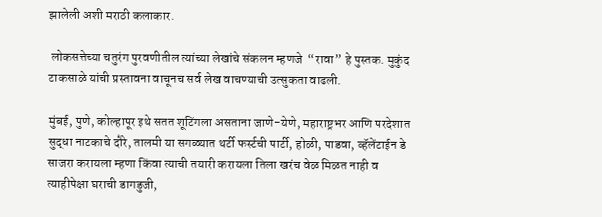झालेली अशी मराठी कलाकार.

 लोकसत्तेच्या चतुरंग पुरवणीतील त्यांच्या लेखांचे संकलन म्हणजे  “रावा” हे पुस्तक. मुकुंद टाकसाळे यांची प्रस्तावना वाचूनच सर्व लेख वाचण्याची उत्सुकता वाढली.

मुंबई, पुणे, कोल्हापूर इथे सतत शूटिंगला असताना जाणे-येणे, महाराष्ट्रभर आणि परदेशात सुद्धा नाटकाचे दौरे, तालमी या सगळ्यात थर्टी फर्स्टची पार्टी, होळी, पाडवा, व्हॅलेंटाईन डे साजरा करायला म्हणा किंवा त्याची तयारी करायला तिला खरंच वेळ मिळत नाही व त्याहीपेक्षा घराची डागडुजी,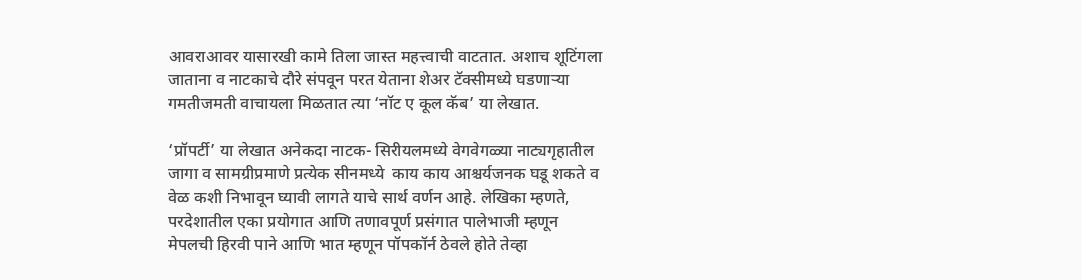आवराआवर यासारखी कामे तिला जास्त महत्त्वाची वाटतात. अशाच शूटिंगला जाताना व नाटकाचे दौरे संपवून परत येताना शेअर टॅक्सीमध्ये घडणाऱ्या गमतीजमती वाचायला मिळतात त्या ‘नॉट ए कूल कॅब’ या लेखात.

‘प्रॉपर्टी’ या लेखात अनेकदा नाटक- सिरीयलमध्ये वेगवेगळ्या नाट्यगृहातील जागा व सामग्रीप्रमाणे प्रत्येक सीनमध्ये  काय काय आश्चर्यजनक घडू शकते व वेळ कशी निभावून घ्यावी लागते याचे सार्थ वर्णन आहे. लेखिका म्हणते, परदेशातील एका प्रयोगात आणि तणावपूर्ण प्रसंगात पालेभाजी म्हणून मेपलची हिरवी पाने आणि भात म्हणून पॉपकॉर्न ठेवले होते तेव्हा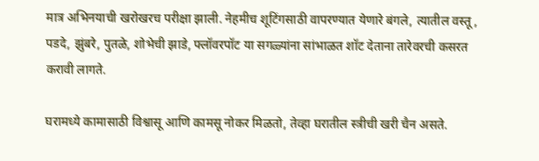मात्र अभिनयाची खरोखरच परीक्षा झाली. नेहमीच शूटिंगसाठी वापरण्यात येणारे बंगले, त्यातील वस्तू, पडदे, झुंबरे, पुतळे, शोभेची झाडे, फ्लॉवरपॉट या सगळ्यांना सांभाळत शॉट देताना तारेवरची कसरत करावी लागते.

घरामध्ये कामासाठी विश्वासू आणि कामसू नोकर मिळतो, तेव्हा घरातील स्त्रीची खरी चैन असते.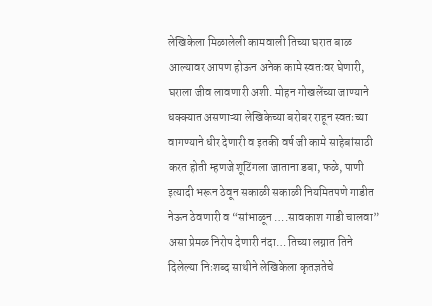लेखिकेला मिळालेली कामवाली तिच्या घरात बाळ आल्यावर आपण होऊन अनेक कामे स्वतःवर घेणारी, घराला जीव लावणारी अशी. मोहन गोखलेंच्या जाण्याने धक्क्यात असणाऱ्या लेखिकेच्या बरोबर राहून स्वतःच्या वागण्याने धीर देणारी व इतकी वर्ष जी कामे साहेबांसाठी करत होती म्हणजे शूटिंगला जाताना डबा, फळे, पाणी इत्यादी भरून ठेवून सकाळी सकाळी नियमितपणे गाडीत नेऊन ठेवणारी व “सांभाळून ….सावकाश गाडी चालवा” असा प्रेमळ निरोप देणारी नंदा… तिच्या लग्नात तिने दिलेल्या निःशब्द साथीने लेखिकेला कृतज्ञतेचे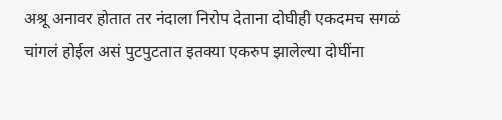अश्रू अनावर होतात तर नंदाला निरोप देताना दोघीही एकदमच सगळं चांगलं होईल असं पुटपुटतात इतक्या एकरुप झालेल्या दोघींना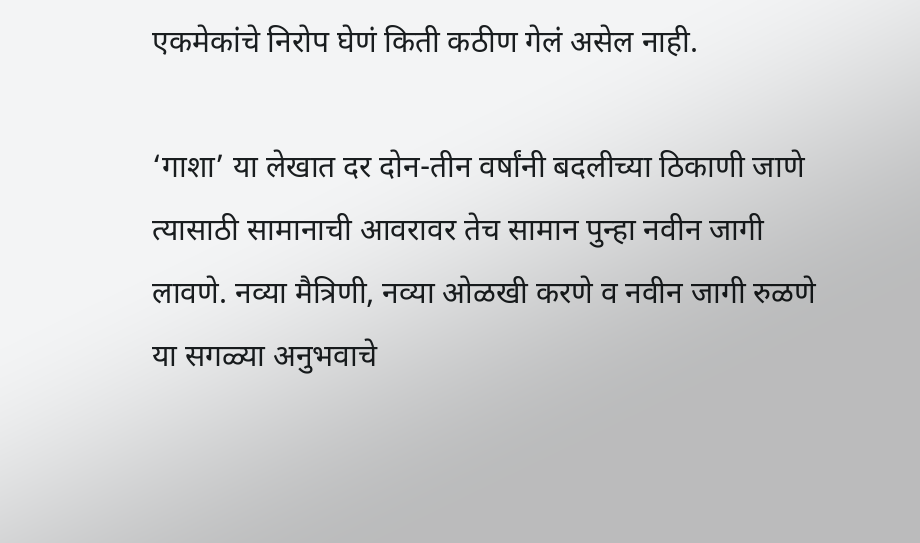एकमेकांचे निरोप घेणं किती कठीण गेलं असेल नाही.

‘गाशा’ या लेखात दर दोन-तीन वर्षांनी बदलीच्या ठिकाणी जाणे त्यासाठी सामानाची आवरावर तेच सामान पुन्हा नवीन जागी लावणे. नव्या मैत्रिणी, नव्या ओळखी करणे व नवीन जागी रुळणे या सगळ्या अनुभवाचे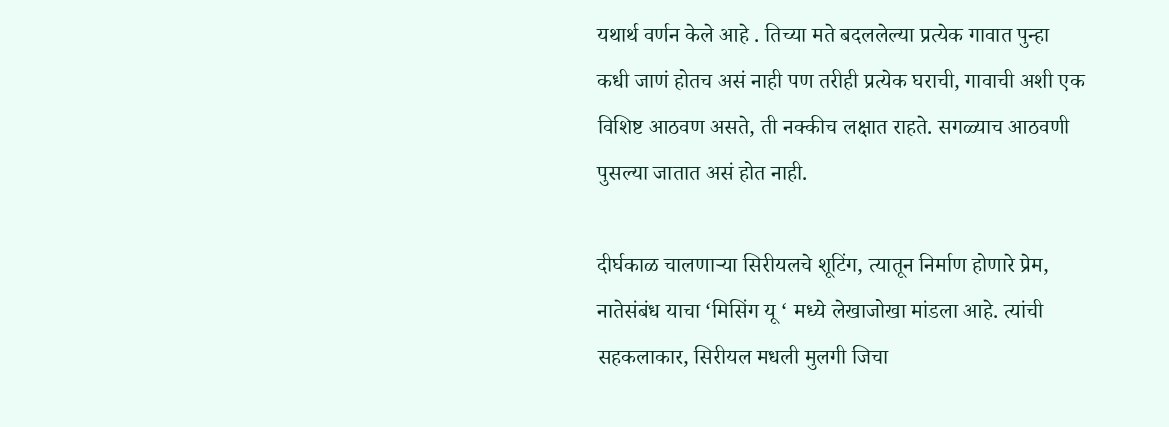यथार्थ वर्णन केले आहे . तिच्या मते बदललेल्या प्रत्येक गावात पुन्हा कधी जाणं होतच असं नाही पण तरीही प्रत्येक घराची, गावाची अशी एक विशिष्ट आठवण असते, ती नक्कीच लक्षात राहते. सगळ्याच आठवणी पुसल्या जातात असं होत नाही.

दीर्घकाळ चालणाऱ्या सिरीयलचे शूटिंग, त्यातून निर्माण होणारे प्रेम, नातेसंबंध याचा ‘मिसिंग यू ‘ मध्ये लेखाजोखा मांडला आहे. त्यांची सहकलाकार, सिरीयल मधली मुलगी जिचा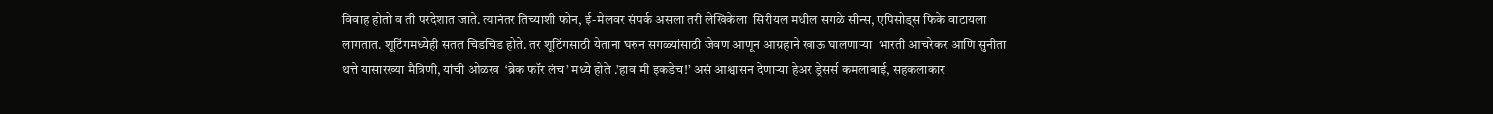विवाह होतो व ती परदेशात जाते. त्यानंतर तिच्याशी फोन, ई-मेलवर संपर्क असला तरी लेखिकेला  सिरीयल मधील सगळे सीन्स, एपिसोड्स फिके वाटायला लागतात. शूटिंगमध्येही सतत चिडचिड होते. तर शूटिंगसाठी येताना घरुन सगळ्यांसाठी जेवण आणून आग्रहाने खाऊ घालणाऱ्या  भारती आचरेकर आणि सुनीता थत्ते यासारख्या मैत्रिणी, यांची ओळख  ‘ब्रेक फॉर लंच’ मध्ये होते .’हाव मी इकडेच!’ असं आश्वासन देणाऱ्या हेअर ड्रेसर्स कमलाबाई, सहकलाकार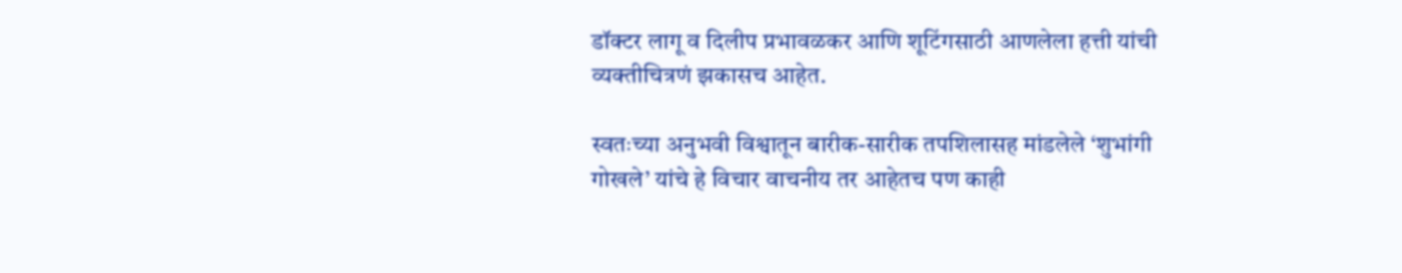डॉक्टर लागू व दिलीप प्रभावळकर आणि शूटिंगसाठी आणलेला हत्ती यांची व्यक्तीचित्रणं झकासच आहेत.

स्वतःच्या अनुभवी विश्वातून बारीक-सारीक तपशिलासह मांडलेले ‘शुभांगी गोखले’ यांचे हे विचार वाचनीय तर आहेतच पण काही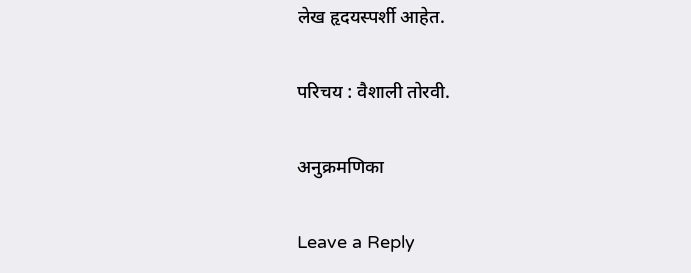लेख हृदयस्पर्शी आहेत.

परिचय : वैशाली तोरवी.

अनुक्रमणिका

Leave a Reply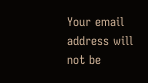Your email address will not be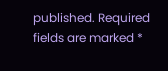published. Required fields are marked *